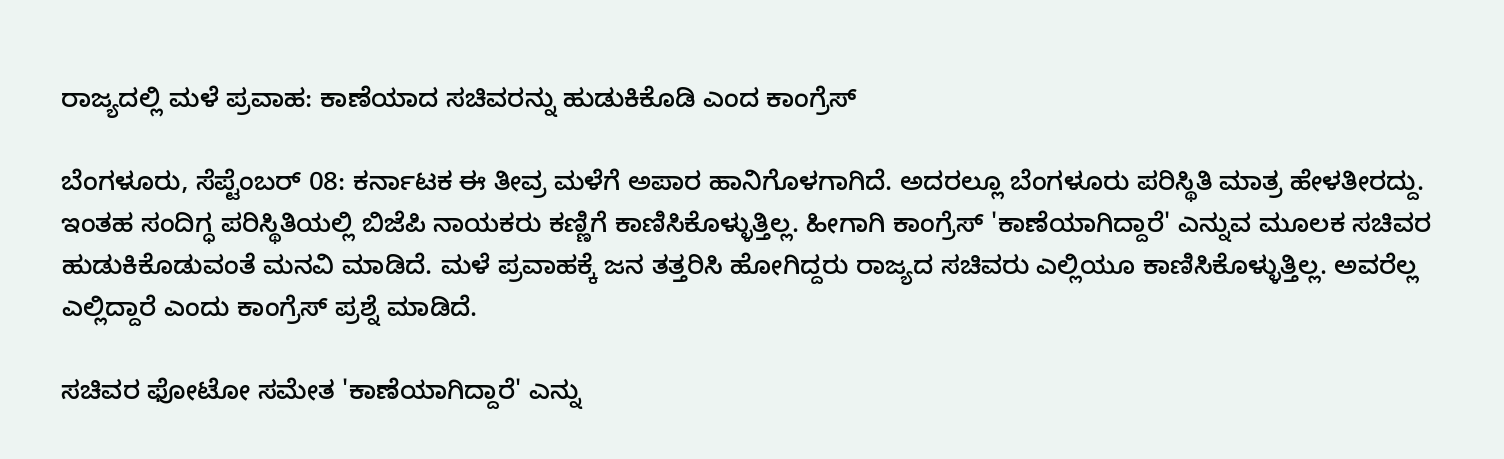ರಾಜ್ಯದಲ್ಲಿ ಮಳೆ ಪ್ರವಾಹ: ಕಾಣೆಯಾದ ಸಚಿವರನ್ನು ಹುಡುಕಿಕೊಡಿ ಎಂದ ಕಾಂಗ್ರೆಸ್

ಬೆಂಗಳೂರು, ಸೆಪ್ಟೆಂಬರ್ 08: ಕರ್ನಾಟಕ ಈ ತೀವ್ರ ಮಳೆಗೆ ಅಪಾರ ಹಾನಿಗೊಳಗಾಗಿದೆ. ಅದರಲ್ಲೂ ಬೆಂಗಳೂರು ಪರಿಸ್ಥಿತಿ ಮಾತ್ರ ಹೇಳತೀರದ್ದು. ಇಂತಹ ಸಂದಿಗ್ಧ ಪರಿಸ್ಥಿತಿಯಲ್ಲಿ ಬಿಜೆಪಿ ನಾಯಕರು ಕಣ್ಣಿಗೆ ಕಾಣಿಸಿಕೊಳ್ಳುತ್ತಿಲ್ಲ. ಹೀಗಾಗಿ ಕಾಂಗ್ರೆಸ್ 'ಕಾಣೆಯಾಗಿದ್ದಾರೆ' ಎನ್ನುವ ಮೂಲಕ ಸಚಿವರ ಹುಡುಕಿಕೊಡುವಂತೆ ಮನವಿ ಮಾಡಿದೆ. ಮಳೆ ಪ್ರವಾಹಕ್ಕೆ ಜನ ತತ್ತರಿಸಿ ಹೋಗಿದ್ದರು ರಾಜ್ಯದ ಸಚಿವರು ಎಲ್ಲಿಯೂ ಕಾಣಿಸಿಕೊಳ್ಳುತ್ತಿಲ್ಲ. ಅವರೆಲ್ಲ ಎಲ್ಲಿದ್ದಾರೆ ಎಂದು ಕಾಂಗ್ರೆಸ್ ಪ್ರಶ್ನೆ ಮಾಡಿದೆ.

ಸಚಿವರ ಫೋಟೋ ಸಮೇತ 'ಕಾಣೆಯಾಗಿದ್ದಾರೆ' ಎನ್ನು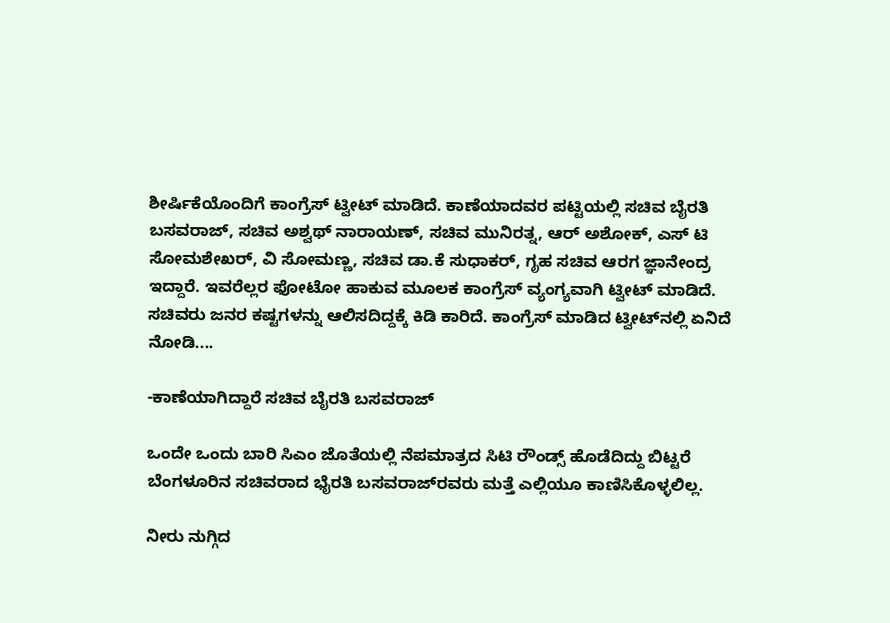ಶೀರ್ಷಿಕೆಯೊಂದಿಗೆ ಕಾಂಗ್ರೆಸ್ ಟ್ವೀಟ್ ಮಾಡಿದೆ. ಕಾಣೆಯಾದವರ ಪಟ್ಟಿಯಲ್ಲಿ ಸಚಿವ ಬೈರತಿ ಬಸವರಾಜ್, ಸಚಿವ ಅಶ್ವಥ್ ನಾರಾಯಣ್, ಸಚಿವ ಮುನಿರತ್ನ, ಆರ್ ಅಶೋಕ್, ಎಸ್‌ ಟಿ ಸೋಮಶೇಖರ್, ವಿ ಸೋಮಣ್ಣ, ಸಚಿವ ಡಾ.ಕೆ ಸುಧಾಕರ್, ಗೃಹ ಸಚಿವ ಆರಗ ಜ್ಞಾನೇಂದ್ರ ಇದ್ದಾರೆ. ಇವರೆಲ್ಲರ ಫೋಟೋ ಹಾಕುವ ಮೂಲಕ ಕಾಂಗ್ರೆಸ್ ವ್ಯಂಗ್ಯವಾಗಿ ಟ್ವೀಟ್ ಮಾಡಿದೆ. ಸಚಿವರು ಜನರ ಕಷ್ಟಗಳನ್ನು ಆಲಿಸದಿದ್ದಕ್ಕೆ ಕಿಡಿ ಕಾರಿದೆ. ಕಾಂಗ್ರೆಸ್ ಮಾಡಿದ ಟ್ವೀಟ್‌ನಲ್ಲಿ ಏನಿದೆ ನೋಡಿ....

-ಕಾಣೆಯಾಗಿದ್ದಾರೆ ಸಚಿವ ಬೈರತಿ ಬಸವರಾಜ್

ಒಂದೇ ಒಂದು ಬಾರಿ ಸಿಎಂ ಜೊತೆಯಲ್ಲಿ ನೆಪಮಾತ್ರದ ಸಿಟಿ ರೌಂಡ್ಸ್‌ ಹೊಡೆದಿದ್ದು ಬಿಟ್ಟರೆ ಬೆಂಗಳೂರಿನ ಸಚಿವರಾದ ಭೈರತಿ ಬಸವರಾಜ್‌ರವರು ಮತ್ತೆ ಎಲ್ಲಿಯೂ ಕಾಣಿಸಿಕೊಳ್ಳಲಿಲ್ಲ.

ನೀರು ನುಗ್ಗಿದ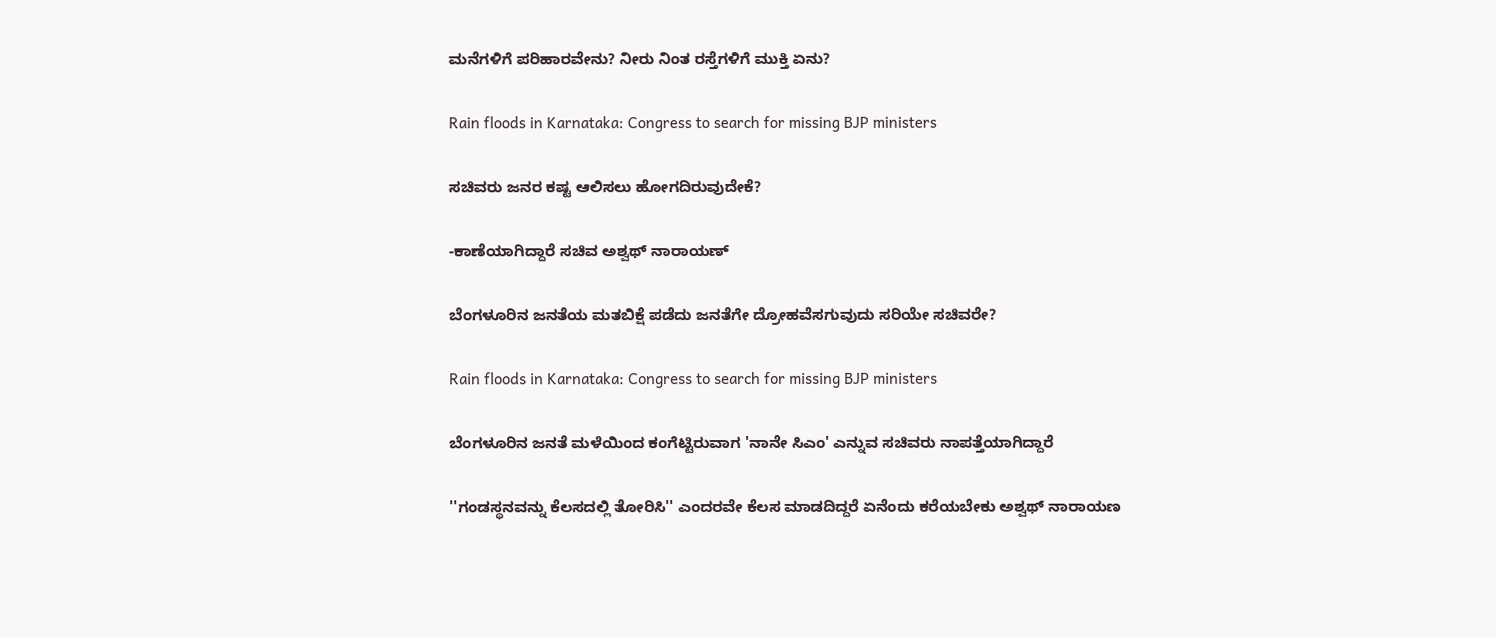ಮನೆಗಳಿಗೆ ಪರಿಹಾರವೇನು? ನೀರು ನಿಂತ ರಸ್ತೆಗಳಿಗೆ ಮುಕ್ತಿ ಏನು?

Rain floods in Karnataka: Congress to search for missing BJP ministers

ಸಚಿವರು ಜನರ ಕಷ್ಟ ಆಲಿಸಲು ಹೋಗದಿರುವುದೇಕೆ?

-ಕಾಣೆಯಾಗಿದ್ದಾರೆ ಸಚಿವ ಅಶ್ವಥ್ ನಾರಾಯಣ್

ಬೆಂಗಳೂರಿನ ಜನತೆಯ ಮತಬಿಕ್ಷೆ ಪಡೆದು ಜನತೆಗೇ ದ್ರೋಹವೆಸಗುವುದು ಸರಿಯೇ ಸಚಿವರೇ?

Rain floods in Karnataka: Congress to search for missing BJP ministers

ಬೆಂಗಳೂರಿನ ಜನತೆ ಮಳೆಯಿಂದ ಕಂಗೆಟ್ಟಿರುವಾಗ 'ನಾನೇ ಸಿಎಂ' ಎನ್ನುವ ಸಚಿವರು ನಾಪತ್ತೆಯಾಗಿದ್ದಾರೆ

''ಗಂಡಸ್ಥನವನ್ನು ಕೆಲಸದಲ್ಲಿ ತೋರಿಸಿ'' ಎಂದರವೇ ಕೆಲಸ ಮಾಡದಿದ್ದರೆ ಏನೆಂದು ಕರೆಯಬೇಕು ಅಶ್ವಥ್ ನಾರಾಯಣ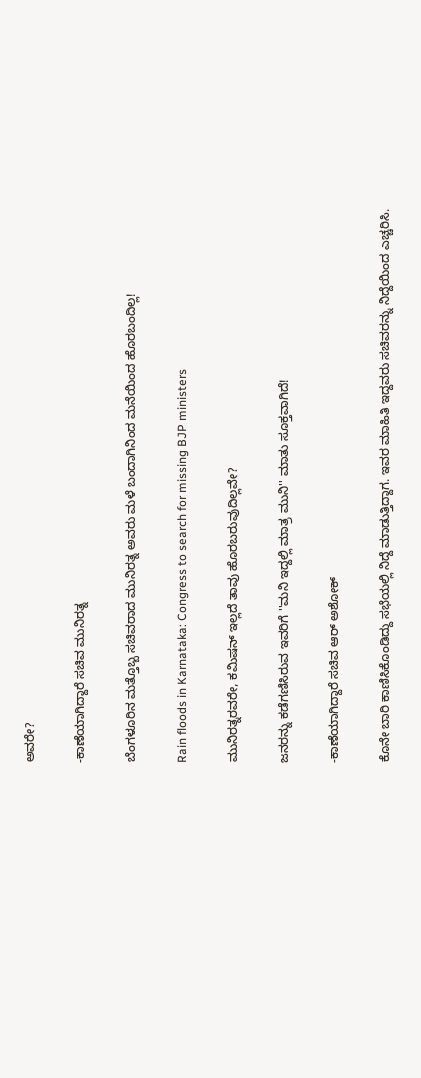ಅವರೇ?

-ಕಾಣೆಯಾಗಿದ್ದಾರೆ ಸಚಿವ ಮುನಿರತ್ನ

ಬೆಂಗಳೂರಿನ ಮತ್ತೊಬ್ಬ ಸಚಿವರಾದ ಮುನಿರತ್ನ ಅವರು ಮಳೆ ಬಂದಾಗಿನಿಂದ ಮನೆಯಿಂದ ಹೊರಬಂದಿಲ್ಲ!

Rain floods in Karnataka: Congress to search for missing BJP ministers

ಮುನಿರತ್ನರವರೇ, ಕಮಿಷನ್ ಇಲ್ಲದೆ ತಾವು ಹೊರಬರುವುದಿಲ್ಲವೇ?

ಜನರನ್ನು ಕಡೆಗಣಿಸಿರುವ ಇವರಿಗೆ ''ಮನಿ ಇದ್ದಲ್ಲಿ ಮಾತ್ರ ಮುನಿ'' ಮಾತು ಸೂಕ್ತವಾಗಿದೆ!

-ಕಾಣೆಯಾಗಿದ್ದಾರೆ ಸಚಿವ ಆರ್ ಅಶೋಕ್

ಕೊನೇ ಬಾರಿ ಕಾಣಿಸಿಕೊಂಡಿದ್ದು ಸಭೆಯಲ್ಲಿ ನಿದ್ದೆ ಮಾಡುತ್ತಿದ್ದಾಗ. ಇವರ ಮಾಹಿತಿ ಇದ್ದವರು ಸಚಿವರನ್ನು ನಿದ್ದೆಯಿಂದ ಎಚ್ಚರಿಸಿ.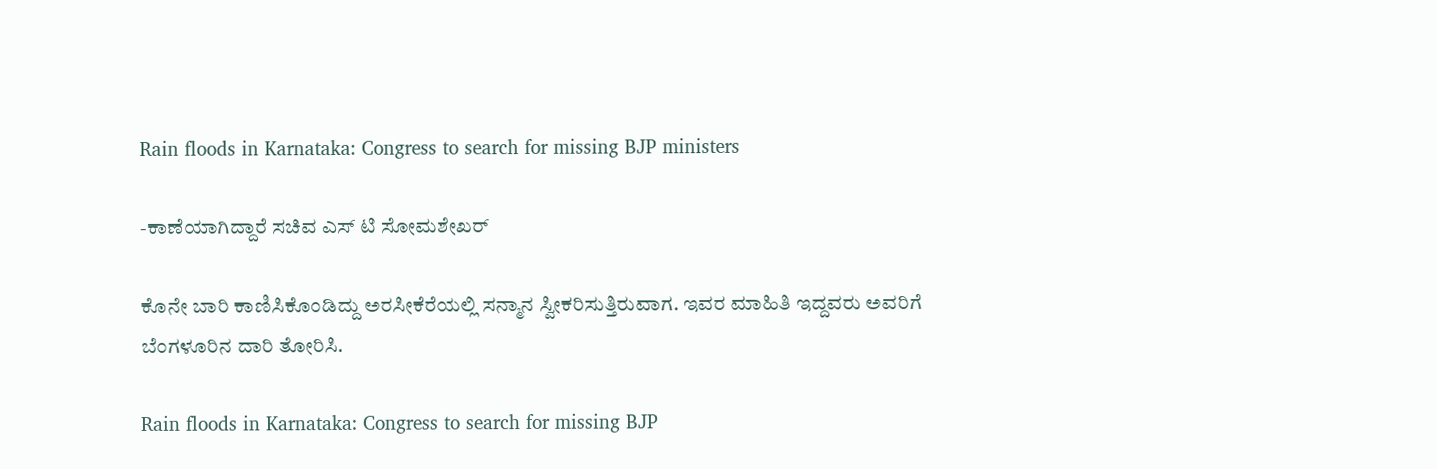Rain floods in Karnataka: Congress to search for missing BJP ministers

-ಕಾಣೆಯಾಗಿದ್ದಾರೆ ಸಚಿವ ಎಸ್‌ ಟಿ ಸೋಮಶೇಖರ್

ಕೊನೇ ಬಾರಿ ಕಾಣಿಸಿಕೊಂಡಿದ್ದು ಅರಸೀಕೆರೆಯಲ್ಲಿ ಸನ್ಮಾನ ಸ್ವೀಕರಿಸುತ್ತಿರುವಾಗ. ಇವರ ಮಾಹಿತಿ ಇದ್ದವರು ಅವರಿಗೆ ಬೆಂಗಳೂರಿನ ದಾರಿ ತೋರಿಸಿ.

Rain floods in Karnataka: Congress to search for missing BJP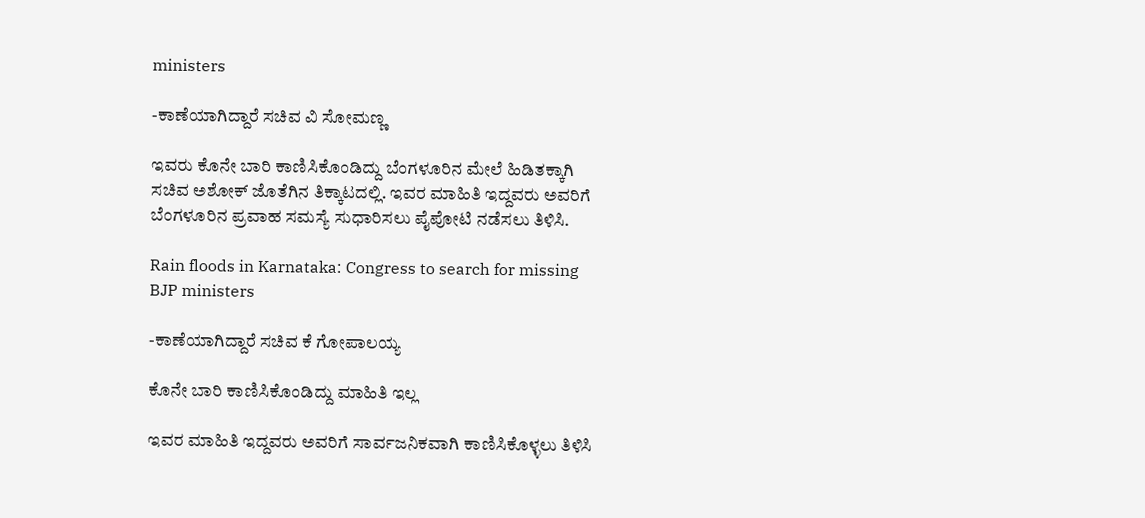ministers

-ಕಾಣೆಯಾಗಿದ್ದಾರೆ ಸಚಿವ ವಿ ಸೋಮಣ್ಣ

ಇವರು ಕೊನೇ ಬಾರಿ ಕಾಣಿಸಿಕೊಂಡಿದ್ದು ಬೆಂಗಳೂರಿನ ಮೇಲೆ ಹಿಡಿತಕ್ಕಾಗಿ ಸಚಿವ ಅಶೋಕ್ ಜೊತೆಗಿನ ತಿಕ್ಕಾಟದಲ್ಲಿ. ಇವರ ಮಾಹಿತಿ ಇದ್ದವರು ಅವರಿಗೆ ಬೆಂಗಳೂರಿನ ಪ್ರವಾಹ ಸಮಸ್ಯೆ ಸುಧಾರಿಸಲು ಪೈಪೋಟಿ ನಡೆಸಲು ತಿಳಿಸಿ.

Rain floods in Karnataka: Congress to search for missing BJP ministers

-ಕಾಣೆಯಾಗಿದ್ದಾರೆ ಸಚಿವ ಕೆ ಗೋಪಾಲಯ್ಯ

ಕೊನೇ ಬಾರಿ ಕಾಣಿಸಿಕೊಂಡಿದ್ದು ಮಾಹಿತಿ ಇಲ್ಲ

ಇವರ ಮಾಹಿತಿ ಇದ್ದವರು ಅವರಿಗೆ ಸಾರ್ವಜನಿಕವಾಗಿ ಕಾಣಿಸಿಕೊಳ್ಳಲು ತಿಳಿಸಿ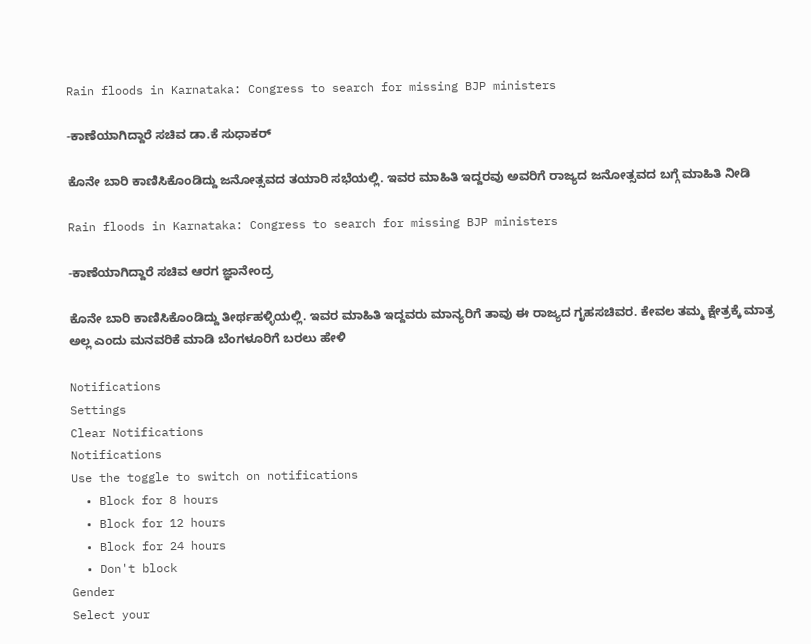Rain floods in Karnataka: Congress to search for missing BJP ministers

-ಕಾಣೆಯಾಗಿದ್ದಾರೆ ಸಚಿವ ಡಾ.ಕೆ ಸುಧಾಕರ್

ಕೊನೇ ಬಾರಿ ಕಾಣಿಸಿಕೊಂಡಿದ್ದು ಜನೋತ್ಸವದ ತಯಾರಿ ಸಭೆಯಲ್ಲಿ. ಇವರ ಮಾಹಿತಿ ಇದ್ದರವು ಅವರಿಗೆ ರಾಜ್ಯದ ಜನೋತ್ಸವದ ಬಗ್ಗೆ ಮಾಹಿತಿ ನೀಡಿ

Rain floods in Karnataka: Congress to search for missing BJP ministers

-ಕಾಣೆಯಾಗಿದ್ದಾರೆ ಸಚಿವ ಆರಗ ಜ್ಞಾನೇಂದ್ರ

ಕೊನೇ ಬಾರಿ ಕಾಣಿಸಿಕೊಂಡಿದ್ದು ತೀರ್ಥಹಳ್ಳಿಯಲ್ಲಿ. ಇವರ ಮಾಹಿತಿ ಇದ್ದವರು ಮಾನ್ಯರಿಗೆ ತಾವು ಈ ರಾಜ್ಯದ ಗೃಹಸಚಿವರ. ಕೇವಲ ತಮ್ಮ ಕ್ಷೇತ್ರಕ್ಕೆ ಮಾತ್ರ ಅಲ್ಲ ಎಂದು ಮನವರಿಕೆ ಮಾಡಿ ಬೆಂಗಳೂರಿಗೆ ಬರಲು ಹೇಳಿ

Notifications
Settings
Clear Notifications
Notifications
Use the toggle to switch on notifications
  • Block for 8 hours
  • Block for 12 hours
  • Block for 24 hours
  • Don't block
Gender
Select your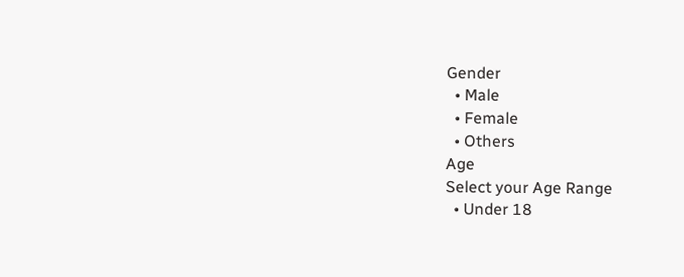Gender
  • Male
  • Female
  • Others
Age
Select your Age Range
  • Under 18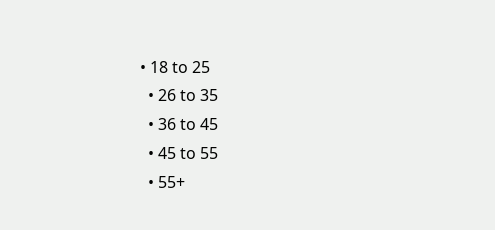• 18 to 25
  • 26 to 35
  • 36 to 45
  • 45 to 55
  • 55+